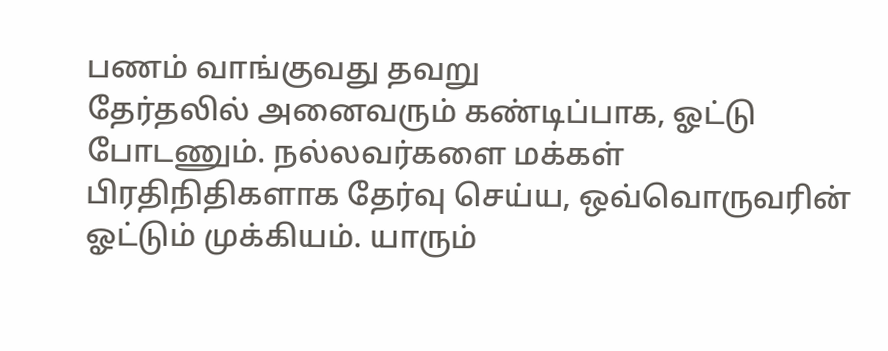பணம் வாங்குவது தவறு
தேர்தலில் அனைவரும் கண்டிப்பாக, ஓட்டு போடணும். நல்லவர்களை மக்கள் பிரதிநிதிகளாக தேர்வு செய்ய, ஒவ்வொருவரின் ஓட்டும் முக்கியம். யாரும்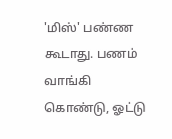'மிஸ்' பண்ண கூடாது. பணம் வாங்கி கொண்டு, ஓட்டு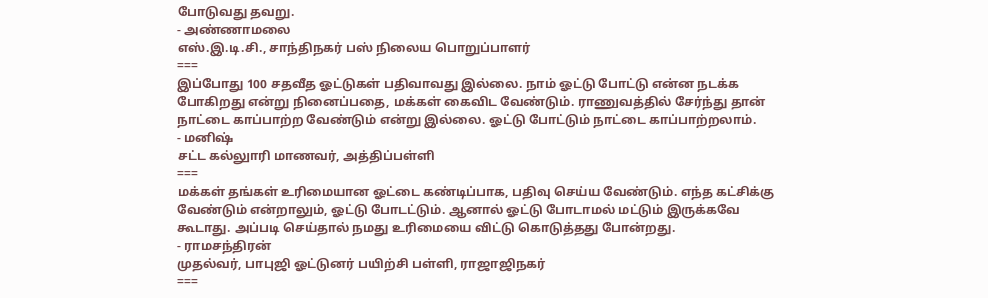போடுவது தவறு.
- அண்ணாமலை
எஸ்.இ.டி.சி., சாந்திநகர் பஸ் நிலைய பொறுப்பாளர்
===
இப்போது 100 சதவீத ஓட்டுகள் பதிவாவது இல்லை. நாம் ஓட்டு போட்டு என்ன நடக்க போகிறது என்று நினைப்பதை, மக்கள் கைவிட வேண்டும். ராணுவத்தில் சேர்ந்து தான் நாட்டை காப்பாற்ற வேண்டும் என்று இல்லை. ஓட்டு போட்டும் நாட்டை காப்பாற்றலாம்.
- மனிஷ்
சட்ட கல்லுாரி மாணவர், அத்திப்பள்ளி
===
மக்கள் தங்கள் உரிமையான ஓட்டை கண்டிப்பாக, பதிவு செய்ய வேண்டும். எந்த கட்சிக்கு வேண்டும் என்றாலும், ஓட்டு போடட்டும். ஆனால் ஓட்டு போடாமல் மட்டும் இருக்கவே கூடாது. அப்படி செய்தால் நமது உரிமையை விட்டு கொடுத்தது போன்றது.
- ராமசந்திரன்
முதல்வர், பாபுஜி ஓட்டுனர் பயிற்சி பள்ளி, ராஜாஜிநகர்
===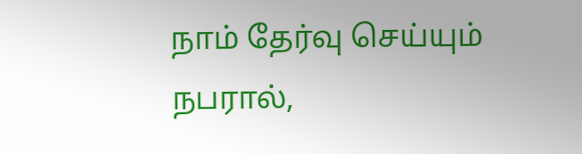நாம் தேர்வு செய்யும் நபரால்,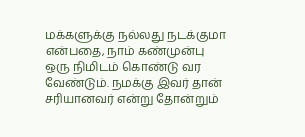மக்களுக்கு நல்லது நடக்குமா என்பதை, நாம் கண்முன்பு ஒரு நிமிடம் கொண்டு வர வேண்டும். நமக்கு இவர் தான் சரியானவர் என்று தோன்றும்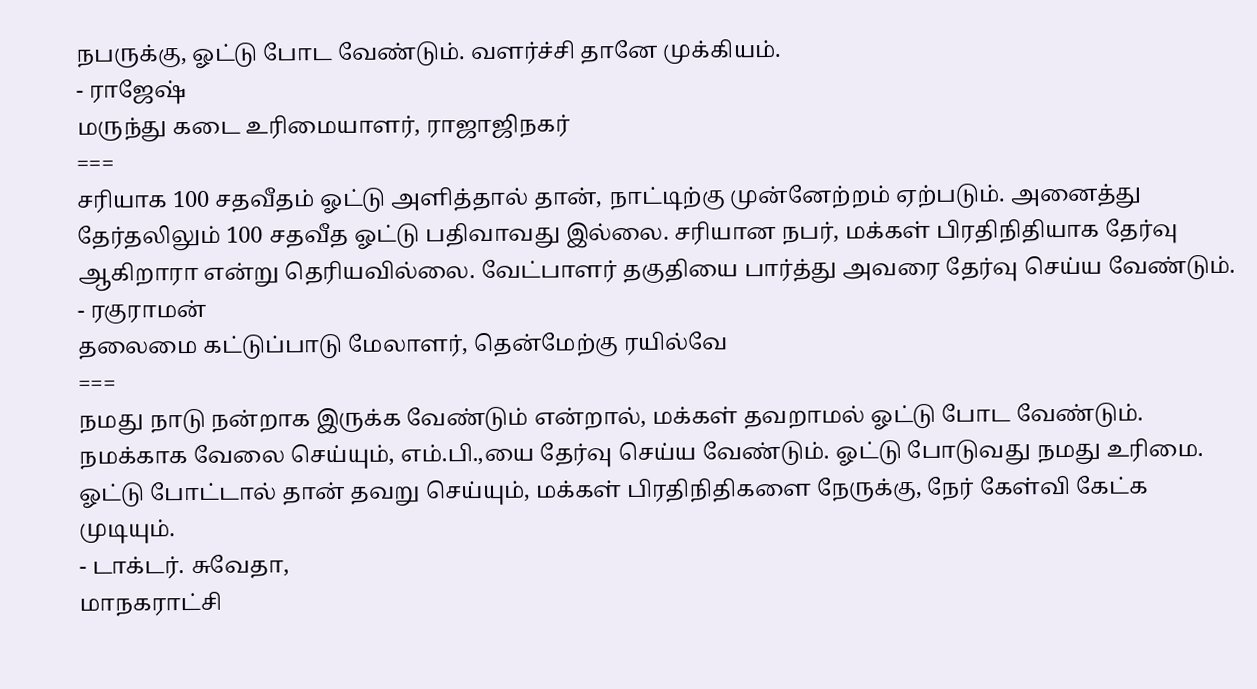நபருக்கு, ஓட்டு போட வேண்டும். வளர்ச்சி தானே முக்கியம்.
- ராஜேஷ்
மருந்து கடை உரிமையாளர், ராஜாஜிநகர்
===
சரியாக 100 சதவீதம் ஓட்டு அளித்தால் தான், நாட்டிற்கு முன்னேற்றம் ஏற்படும். அனைத்து தேர்தலிலும் 100 சதவீத ஓட்டு பதிவாவது இல்லை. சரியான நபர், மக்கள் பிரதிநிதியாக தேர்வு ஆகிறாரா என்று தெரியவில்லை. வேட்பாளர் தகுதியை பார்த்து அவரை தேர்வு செய்ய வேண்டும்.
- ரகுராமன்
தலைமை கட்டுப்பாடு மேலாளர், தென்மேற்கு ரயில்வே
===
நமது நாடு நன்றாக இருக்க வேண்டும் என்றால், மக்கள் தவறாமல் ஓட்டு போட வேண்டும். நமக்காக வேலை செய்யும், எம்.பி.,யை தேர்வு செய்ய வேண்டும். ஓட்டு போடுவது நமது உரிமை. ஓட்டு போட்டால் தான் தவறு செய்யும், மக்கள் பிரதிநிதிகளை நேருக்கு, நேர் கேள்வி கேட்க முடியும்.
- டாக்டர். சுவேதா,
மாநகராட்சி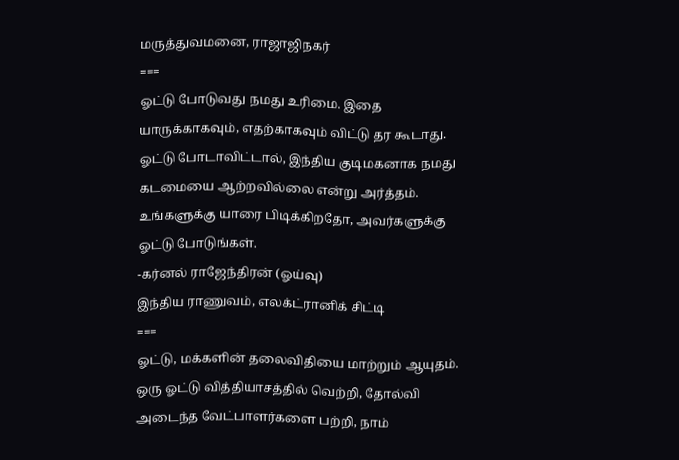மருத்துவமனை, ராஜாஜிநகர்
===
ஓட்டு போடுவது நமது உரிமை. இதை யாருக்காகவும், எதற்காகவும் விட்டு தர கூடாது. ஓட்டு போடாவிட்டால், இந்திய குடிமகனாக நமது கடமையை ஆற்றவில்லை என்று அர்த்தம். உங்களுக்கு யாரை பிடிக்கிறதோ, அவர்களுக்கு ஓட்டு போடுங்கள்.
-கர்னல் ராஜேந்திரன் (ஓய்வு)
இந்திய ராணுவம், எலக்ட்ரானிக் சிட்டி
===
ஓட்டு, மக்களின் தலைவிதியை மாற்றும் ஆயுதம். ஒரு ஓட்டு வித்தியாசத்தில் வெற்றி, தோல்வி அடைந்த வேட்பாளர்களை பற்றி, நாம்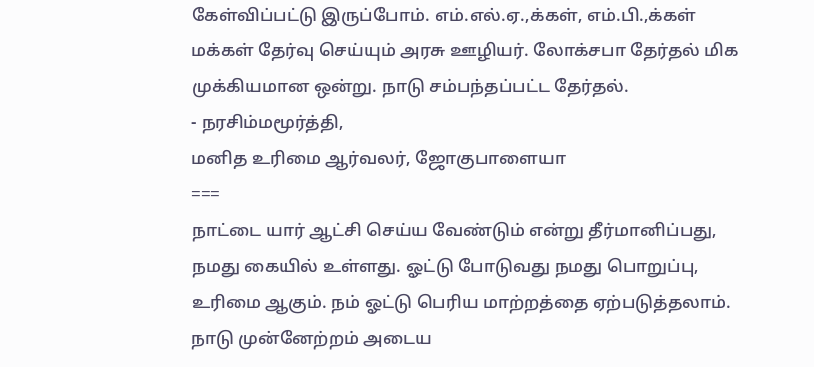கேள்விப்பட்டு இருப்போம். எம்.எல்.ஏ.,க்கள், எம்.பி.,க்கள் மக்கள் தேர்வு செய்யும் அரசு ஊழியர். லோக்சபா தேர்தல் மிக முக்கியமான ஒன்று. நாடு சம்பந்தப்பட்ட தேர்தல்.
- நரசிம்மமூர்த்தி,
மனித உரிமை ஆர்வலர், ஜோகுபாளையா
===
நாட்டை யார் ஆட்சி செய்ய வேண்டும் என்று தீர்மானிப்பது, நமது கையில் உள்ளது. ஓட்டு போடுவது நமது பொறுப்பு, உரிமை ஆகும். நம் ஓட்டு பெரிய மாற்றத்தை ஏற்படுத்தலாம். நாடு முன்னேற்றம் அடைய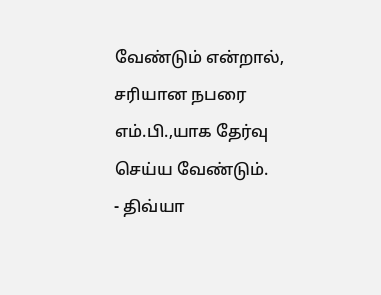வேண்டும் என்றால், சரியான நபரை எம்.பி.,யாக தேர்வு செய்ய வேண்டும்.
- திவ்யா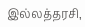இல்லத்தரசி,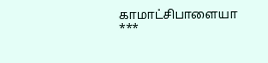காமாட்சிபாளையா
***